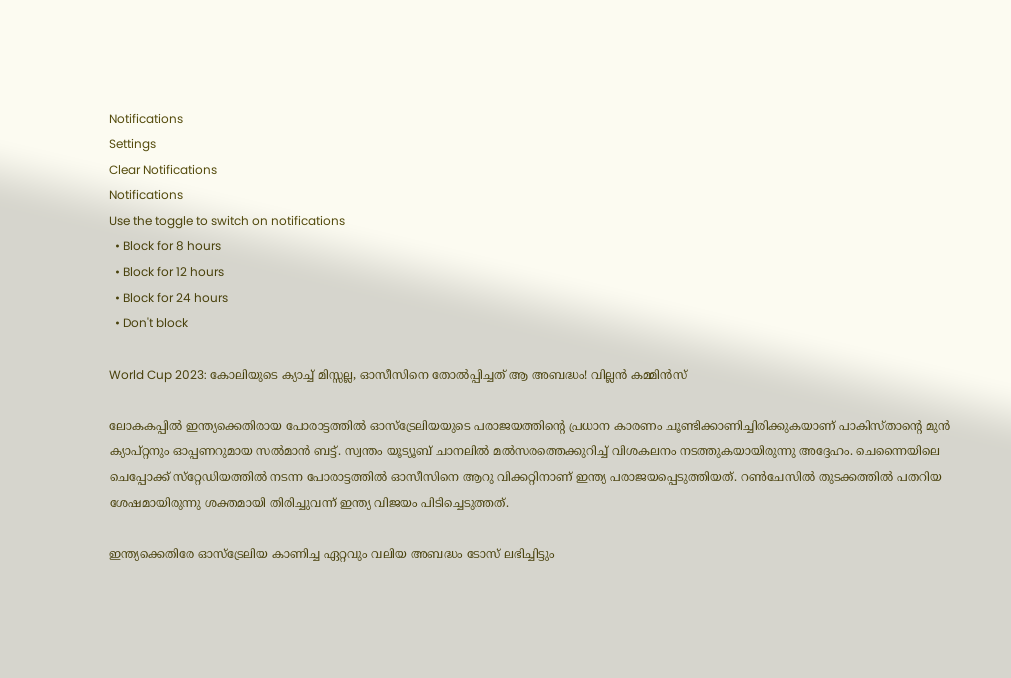Notifications
Settings
Clear Notifications
Notifications
Use the toggle to switch on notifications
  • Block for 8 hours
  • Block for 12 hours
  • Block for 24 hours
  • Don't block

World Cup 2023: കോലിയുടെ ക്യാച്ച് മിസ്സല്ല, ഓസീസിനെ തോല്‍പ്പിച്ചത് ആ അബദ്ധം! വില്ലന്‍ കമ്മിന്‍സ്

ലോകകപ്പില്‍ ഇന്ത്യക്കെതിരായ പോരാട്ടത്തില്‍ ഓസ്‌ട്രേലിയയുടെ പരാജയത്തിന്റെ പ്രധാന കാരണം ചൂണ്ടിക്കാണിച്ചിരിക്കുകയാണ് പാകിസ്താന്റെ മുന്‍ ക്യാപ്റ്റനും ഓപ്പണറുമായ സല്‍മാന്‍ ബട്ട്. സ്വന്തം യൂട്യൂബ് ചാനലില്‍ മല്‍സരത്തെക്കുറിച്ച് വിശകലനം നടത്തുകയായിരുന്നു അദ്ദേഹം. ചെന്നൈയിലെ ചെപ്പോക്ക് സ്‌റ്റേഡിയത്തില്‍ നടന്ന പോരാട്ടത്തില്‍ ഓസീസിനെ ആറു വിക്കറ്റിനാണ് ഇന്ത്യ പരാജയപ്പെടുത്തിയത്. റണ്‍ചേസില്‍ തുടക്കത്തില്‍ പതറിയ ശേഷമായിരുന്നു ശക്തമായി തിരിച്ചുവന്ന് ഇന്ത്യ വിജയം പിടിച്ചെടുത്തത്.

ഇന്ത്യക്കെതിരേ ഓസ്‌ട്രേലിയ കാണിച്ച ഏറ്റവും വലിയ അബദ്ധം ടോസ് ലഭിച്ചിട്ടും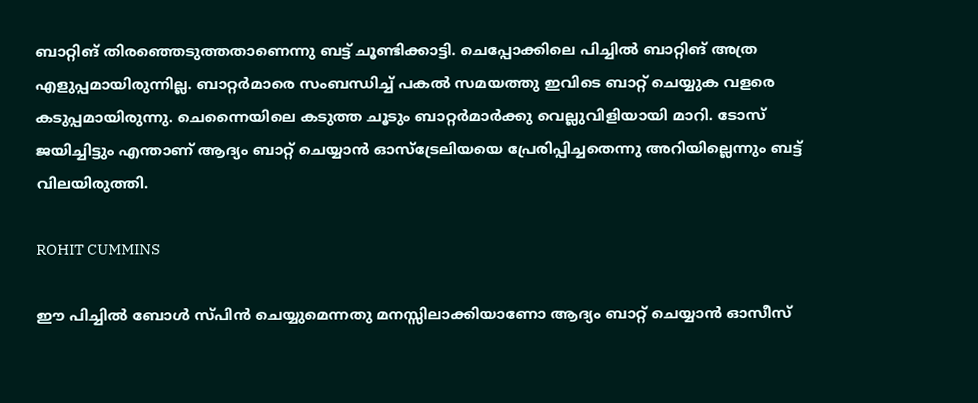ബാറ്റിങ് തിരഞ്ഞെടുത്തതാണെന്നു ബട്ട് ചൂണ്ടിക്കാട്ടി. ചെപ്പോക്കിലെ പിച്ചില്‍ ബാറ്റിങ് അത്ര എളുപ്പമായിരുന്നില്ല. ബാറ്റര്‍മാരെ സംബന്ധിച്ച് പകല്‍ സമയത്തു ഇവിടെ ബാറ്റ് ചെയ്യുക വളരെ കടുപ്പമായിരുന്നു. ചെന്നൈയിലെ കടുത്ത ചൂടും ബാറ്റര്‍മാര്‍ക്കു വെല്ലുവിളിയായി മാറി. ടോസ് ജയിച്ചിട്ടും എന്താണ് ആദ്യം ബാറ്റ് ചെയ്യാന്‍ ഓസ്‌ട്രേലിയയെ പ്രേരിപ്പിച്ചതെന്നു അറിയില്ലെന്നും ബട്ട് വിലയിരുത്തി.

ROHIT CUMMINS

ഈ പിച്ചില്‍ ബോള്‍ സ്പിന്‍ ചെയ്യുമെന്നതു മനസ്സിലാക്കിയാണോ ആദ്യം ബാറ്റ് ചെയ്യാന്‍ ഓസീസ്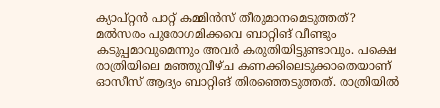ക്യാപ്റ്റന്‍ പാറ്റ് കമ്മിന്‍സ് തീരുമാനമെടുത്തത്? മല്‍സരം പുരോഗമിക്കവെ ബാറ്റിങ് വീണ്ടും കടുപ്പമാവുമെന്നും അവര്‍ കരുതിയിട്ടുണ്ടാവും. പക്ഷെ രാത്രിയിലെ മഞ്ഞുവീഴ്ച കണക്കിലെടുക്കാതെയാണ് ഓസീസ് ആദ്യം ബാറ്റിങ് തിരഞ്ഞെടുത്തത്. രാത്രിയില്‍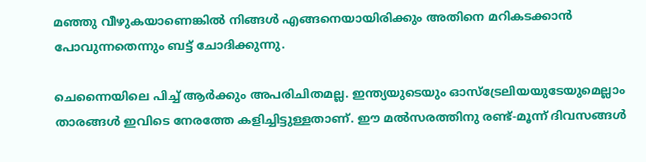മഞ്ഞു വീഴുകയാണെങ്കില്‍ നിങ്ങള്‍ എങ്ങനെയായിരിക്കും അതിനെ മറികടക്കാന്‍ പോവുന്നതെന്നും ബട്ട് ചോദിക്കുന്നു.

ചെന്നൈയിലെ പിച്ച് ആര്‍ക്കും അപരിചിതമല്ല. ഇന്ത്യയുടെയും ഓസ്‌ട്രേലിയയുടേയുമെല്ലാം താരങ്ങള്‍ ഇവിടെ നേരത്തേ കളിച്ചിട്ടുള്ളതാണ്. ഈ മല്‍സരത്തിനു രണ്ട്-മൂന്ന് ദിവസങ്ങള്‍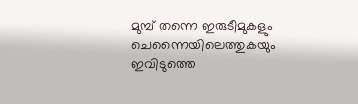മുമ്പ് തന്നെ ഇരുടീമുകളും ചെന്നൈയിലെത്തുകയും ഇവിടുത്തെ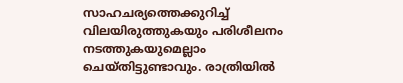സാഹചര്യത്തെക്കുറിച്ച് വിലയിരുത്തുകയും പരിശീലനം നടത്തുകയുമെല്ലാം ചെയ്തിട്ടുണ്ടാവും. രാത്രിയില്‍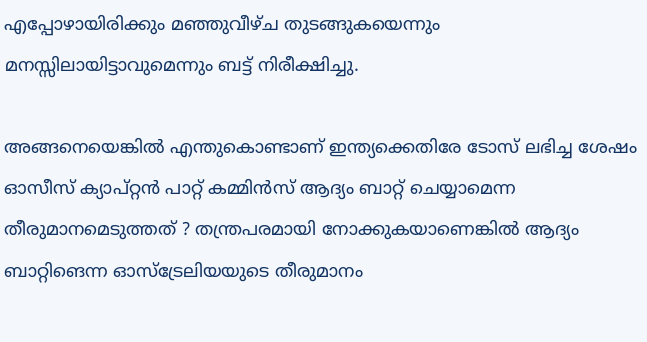എപ്പോഴായിരിക്കും മഞ്ഞുവീഴ്ച തുടങ്ങുകയെന്നും മനസ്സിലായിട്ടാവുമെന്നും ബട്ട് നിരീക്ഷിച്ചു.

അങ്ങനെയെങ്കില്‍ എന്തുകൊണ്ടാണ് ഇന്ത്യക്കെതിരേ ടോസ് ലഭിച്ച ശേഷം ഓസീസ് ക്യാപ്റ്റന്‍ പാറ്റ് കമ്മിന്‍സ് ആദ്യം ബാറ്റ് ചെയ്യാമെന്ന തീരുമാനമെടുത്തത് ? തന്ത്രപരമായി നോക്കുകയാണെങ്കില്‍ ആദ്യം ബാറ്റിങെന്ന ഓസ്‌ട്രേലിയയുടെ തീരുമാനം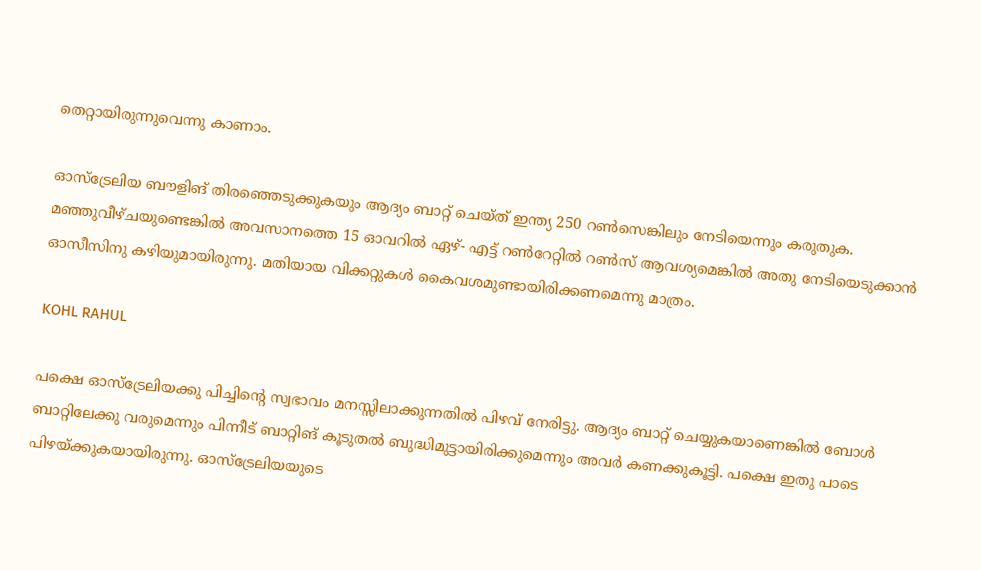തെറ്റായിരുന്നുവെന്നു കാണാം.

ഓസ്‌ട്രേലിയ ബൗളിങ് തിരഞ്ഞെടുക്കുകയും ആദ്യം ബാറ്റ് ചെയ്ത് ഇന്ത്യ 250 റണ്‍സെങ്കിലും നേടിയെന്നും കരുതുക. മഞ്ഞുവീഴ്ചയുണ്ടെങ്കില്‍ അവസാനത്തെ 15 ഓവറില്‍ ഏഴ്- എട്ട് റണ്‍റേറ്റില്‍ റണ്‍സ് ആവശ്യമെങ്കില്‍ അതു നേടിയെടുക്കാന്‍ ഓസീസിനു കഴിയുമായിരുന്നു. മതിയായ വിക്കറ്റുകള്‍ കൈവശമുണ്ടായിരിക്കണമെന്നു മാത്രം.

KOHL RAHUL

പക്ഷെ ഓസ്‌ട്രേലിയക്കു പിച്ചിന്റെ സ്വഭാവം മനസ്സിലാക്കുന്നതില്‍ പിഴവ് നേരിട്ടു. ആദ്യം ബാറ്റ് ചെയ്യുകയാണെങ്കില്‍ ബോള്‍ ബാറ്റിലേക്കു വരുമെന്നും പിന്നീട് ബാറ്റിങ് കൂടുതല്‍ ബുദ്ധിമുട്ടായിരിക്കുമെന്നും അവര്‍ കണക്കുകൂട്ടി. പക്ഷെ ഇതു പാടെ പിഴയ്ക്കുകയായിരുന്നു. ഓസ്‌ട്രേലിയയുടെ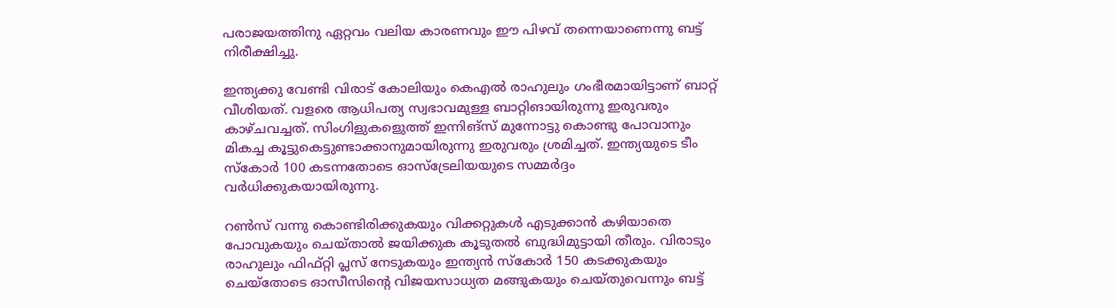പരാജയത്തിനു ഏറ്റവം വലിയ കാരണവും ഈ പിഴവ് തന്നെയാണെന്നു ബട്ട് നിരീക്ഷിച്ചു.

ഇന്ത്യക്കു വേണ്ടി വിരാട് കോലിയും കെഎല്‍ രാഹുലും ഗംഭീരമായിട്ടാണ് ബാറ്റ് വീശിയത്. വളരെ ആധിപത്യ സ്വഭാവമുള്ള ബാറ്റിങായിരുന്നു ഇരുവരും കാഴ്ചവച്ചത്. സിംഗിളുകളെുത്ത് ഇന്നിങ്‌സ് മുന്നോട്ടു കൊണ്ടു പോവാനും മികച്ച കൂട്ടുകെട്ടുണ്ടാക്കാനുമായിരുന്നു ഇരുവരും ശ്രമിച്ചത്. ഇന്ത്യയുടെ ടീം സ്‌കോര്‍ 100 കടന്നതോടെ ഓസ്‌ട്രേലിയയുടെ സമ്മര്‍ദ്ദം വര്‍ധിക്കുകയായിരുന്നു.

റണ്‍സ് വന്നു കൊണ്ടിരിക്കുകയും വിക്കറ്റുകള്‍ എടുക്കാന്‍ കഴിയാതെ പോവുകയും ചെയ്താല്‍ ജയിക്കുക കൂടുതല്‍ ബുദ്ധിമുട്ടായി തീരും. വിരാടും രാഹുലും ഫിഫ്റ്റി പ്ലസ് നേടുകയും ഇന്ത്യന്‍ സ്‌കോര്‍ 150 കടക്കുകയും ചെയ്‌തോടെ ഓസീസിന്റെ വിജയസാധ്യത മങ്ങുകയും ചെയ്തുവെന്നും ബട്ട്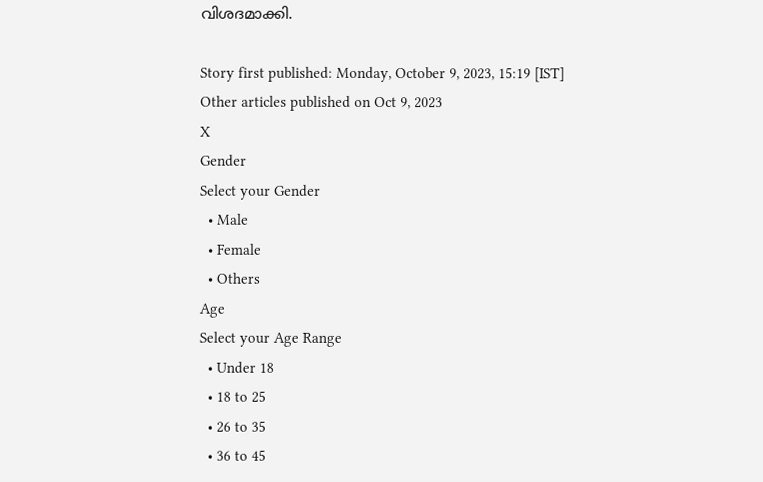വിശദമാക്കി.

Story first published: Monday, October 9, 2023, 15:19 [IST]
Other articles published on Oct 9, 2023
X
Gender
Select your Gender
  • Male
  • Female
  • Others
Age
Select your Age Range
  • Under 18
  • 18 to 25
  • 26 to 35
  • 36 to 45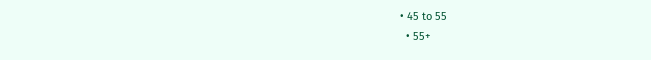• 45 to 55
  • 55+